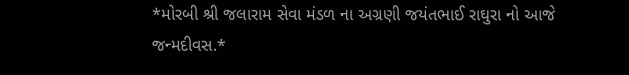*મોરબી શ્રી જલારામ સેવા મંડળ ના અગ્રણી જયંતભાઈ રાઘુરા નો આજે જન્મદીવસ.*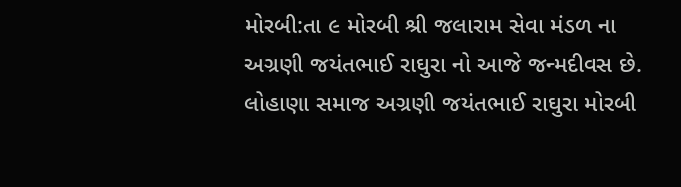મોરબી:તા ૯ મોરબી શ્રી જલારામ સેવા મંડળ ના અગ્રણી જયંતભાઈ રાઘુરા નો આજે જન્મદીવસ છે. લોહાણા સમાજ અગ્રણી જયંતભાઈ રાઘુરા મોરબી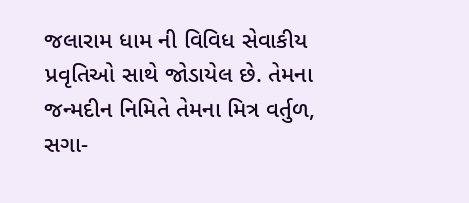જલારામ ધામ ની વિવિધ સેવાકીય પ્રવૃતિઓ સાથે જોડાયેલ છે. તેમના જન્મદીન નિમિતે તેમના મિત્ર વર્તુળ, સગા-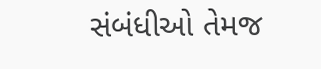સંબંધીઓ તેમજ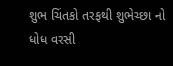શુભ ચિંતકો તરફથી શુભેચ્છા નો ધોધ વરસી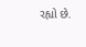રહ્યો છે.